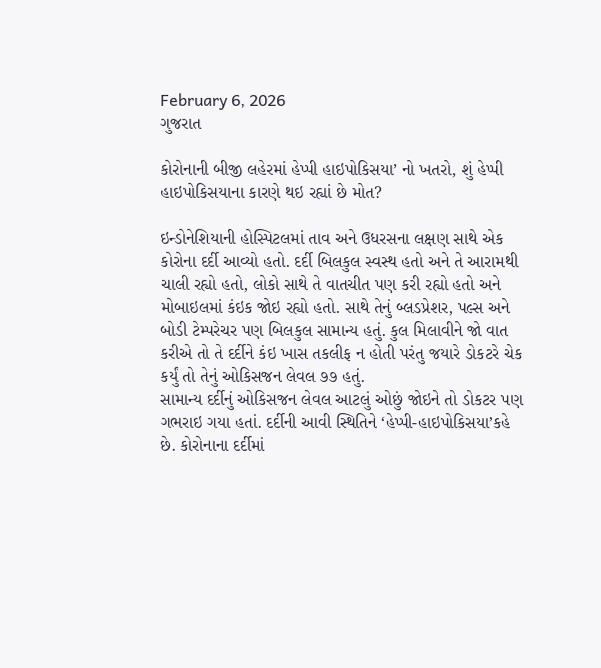February 6, 2026
ગુજરાત

કોરોનાની બીજી લહેરમાં હેપ્પી હાઇપોકિસયા’ નો ખતરો, શું હેપ્પી હાઇપોકિસયાના કારણે થઇ રહ્યાં છે મોત?

ઇન્ડોનેશિયાની હોસ્પિટલમાં તાવ અને ઉધરસના લક્ષણ સાથે એક કોરોના દર્દી આવ્યો હતો. દર્દી બિલકુલ સ્વસ્થ હતો અને તે આરામથી ચાલી રહ્યો હતો, લોકો સાથે તે વાતચીત પણ કરી રહ્યો હતો અને મોબાઇલમાં કંઇક જોઇ રહ્યો હતો. સાથે તેનું બ્લડપ્રેશર, પલ્સ અને બોડી ટેમ્પરેચર પણ બિલકુલ સામાન્ય હતું. કુલ મિલાવીને જો વાત કરીએ તો તે દર્દીને કંઇ ખાસ તકલીફ ન હોતી પરંતુ જયારે ડોકટરે ચેક કર્યું તો તેનું ઓકિસજન લેવલ ૭૭ હતું.
સામાન્ય દર્દીનું ઓકિસજન લેવલ આટલું ઓછું જોઇને તો ડોકટર પણ ગભરાઇ ગયા હતાં. દર્દીની આવી સ્થિતિને ‘હેપ્પી-હાઇપોકિસયા’કહે છે. કોરોનાના દર્દીમાં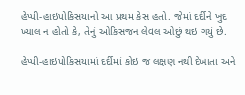હેપ્પી-હાઇપોકિસયાનો આ પ્રથમ કેસ હતો. જેમાં દર્દીને ખુદ ખ્યાલ ન હોતો કે, તેનું ઓકિસજન લેવલ ઓછું થઇ ગયું છે.

હેપ્પી-હાઇપોકિસયામાં દર્દીમાં કોઇ જ લક્ષણ નથી દેખાતા અને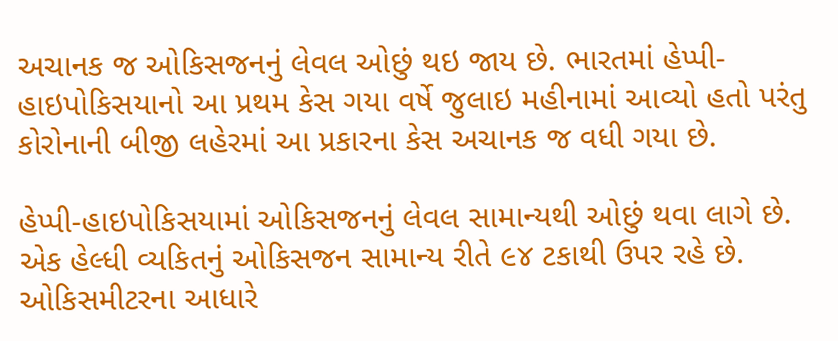અચાનક જ ઓકિસજનનું લેવલ ઓછું થઇ જાય છે. ભારતમાં હેપ્પી-હાઇપોકિસયાનો આ પ્રથમ કેસ ગયા વર્ષે જુલાઇ મહીનામાં આવ્યો હતો પરંતુ કોરોનાની બીજી લહેરમાં આ પ્રકારના કેસ અચાનક જ વધી ગયા છે.

હેપ્પી-હાઇપોકિસયામાં ઓકિસજનનું લેવલ સામાન્યથી ઓછું થવા લાગે છે. એક હેલ્ધી વ્યકિતનું ઓકિસજન સામાન્ય રીતે ૯૪ ટકાથી ઉપર રહે છે. ઓકિસમીટરના આધારે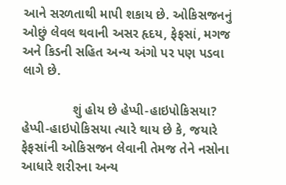આને સરળતાથી માપી શકાય છે. ઓકિસજનનું ઓછું લેવલ થવાની અસર હૃદય, ફેફસાં, મગજ અને કિડની સહિત અન્ય અંગો પર પણ પડવા લાગે છે.

              શું હોય છે હેપ્પી-હાઇપોકિસયા?
હેપ્પી-હાઇપોકિસયા ત્યારે થાય છે કે, જયારે ફેફસાંની ઓકિસજન લેવાની તેમજ તેને નસોના આધારે શરીરના અન્ય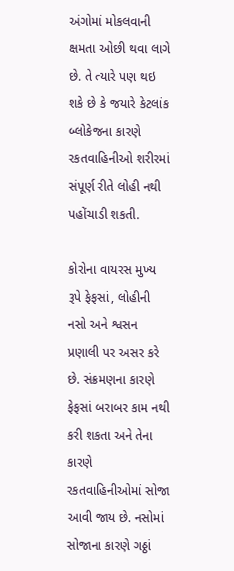અંગોમાં મોકલવાની ક્ષમતા ઓછી થવા લાગે છે. તે ત્યારે પણ થઇ શકે છે કે જયારે કેટલાંક બ્લોકેજના કારણે રકતવાહિનીઓ શરીરમાં સંપૂર્ણ રીતે લોહી નથી પહોંચાડી શકતી.

કોરોના વાયરસ મુખ્ય રૂપે ફેફસાં, લોહીની નસો અને શ્વસન પ્રણાલી પર અસર કરે છે. સંક્રમણના કારણે ફેફસાં બરાબર કામ નથી કરી શકતા અને તેના કારણે રકતવાહિનીઓમાં સોજા આવી જાય છે. નસોમાં સોજાના કારણે ગઠ્ઠાં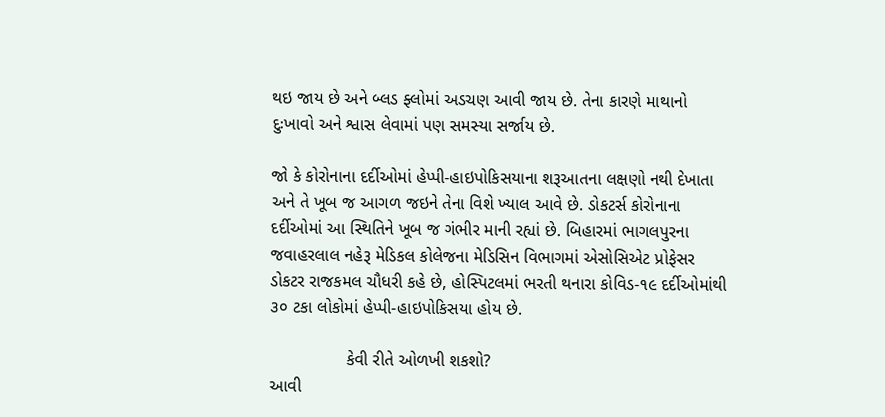થઇ જાય છે અને બ્લડ ફ્લોમાં અડચણ આવી જાય છે. તેના કારણે માથાનો દુઃખાવો અને શ્વાસ લેવામાં પણ સમસ્યા સર્જાય છે.

જો કે કોરોનાના દર્દીઓમાં હેપ્પી-હાઇપોકિસયાના શરૂઆતના લક્ષણો નથી દેખાતા અને તે ખૂબ જ આગળ જઇને તેના વિશે ખ્યાલ આવે છે. ડોકટર્સ કોરોનાના દર્દીઓમાં આ સ્થિતિને ખૂબ જ ગંભીર માની રહ્યાં છે. બિહારમાં ભાગલપુરના જવાહરલાલ નહેરૂ મેડિકલ કોલેજના મેડિસિન વિભાગમાં એસોસિએટ પ્રોફેસર ડોકટર રાજકમલ ચૌધરી કહે છે, હોસ્પિટલમાં ભરતી થનારા કોવિડ-૧૯ દર્દીઓમાંથી ૩૦ ટકા લોકોમાં હેપ્પી-હાઇપોકિસયા હોય છે.

                કેવી રીતે ઓળખી શકશો?
આવી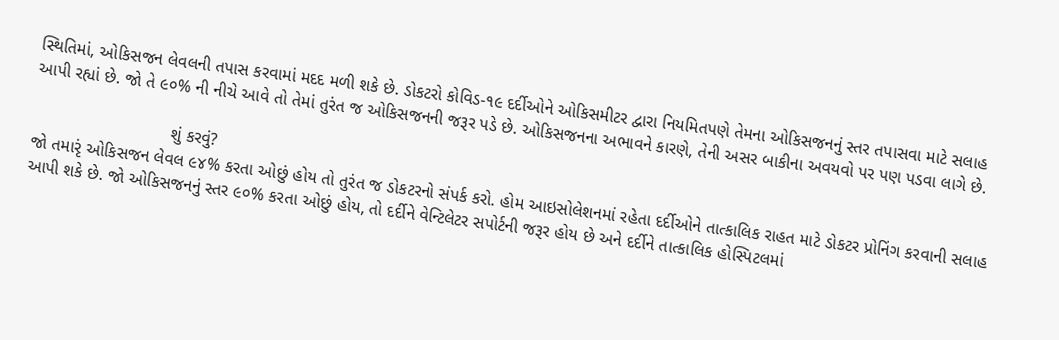સ્થિતિમાં, ઓકિસજન લેવલની તપાસ કરવામાં મદદ મળી શકે છે. ડોકટરો કોવિડ-૧૯ દર્દીઓને ઓકિસમીટર દ્વારા નિયમિતપણે તેમના ઓકિસજનનું સ્તર તપાસવા માટે સલાહ આપી રહ્યાં છે. જો તે ૯૦% ની નીચે આવે તો તેમાં તુરંત જ ઓકિસજનની જરૂર પડે છે. ઓકિસજનના અભાવને કારણે, તેની અસર બાકીના અવયવો પર પણ પડવા લાગે છે.

                             શું કરવું?
જો તમારૃં ઓકિસજન લેવલ ૯૪% કરતા ઓછું હોય તો તુરંત જ ડોકટરનો સંપર્ક કરો. હોમ આઇસોલેશનમાં રહેતા દર્દીઓને તાત્કાલિક રાહત માટે ડોકટર પ્રોનિંગ કરવાની સલાહ આપી શકે છે. જો ઓકિસજનનું સ્તર ૯૦% કરતા ઓછું હોય, તો દર્દીને વેન્ટિલેટર સપોર્ટની જરૂર હોય છે અને દર્દીને તાત્કાલિક હોસ્પિટલમાં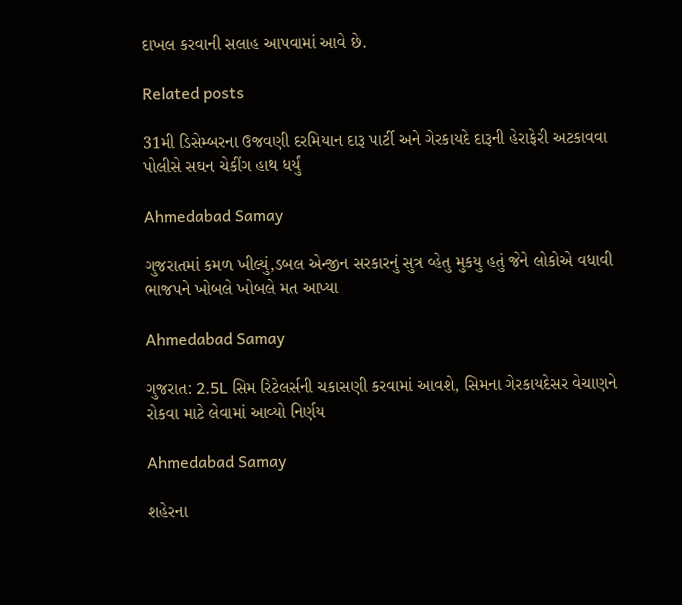દાખલ કરવાની સલાહ આપવામાં આવે છે.

Related posts

31મી ડિસેમ્બરના ઉજવણી દરમિયાન દારૂ પાર્ટી અને ગેરકાયદે દારૂની હેરાફેરી અટકાવવા પોલીસે સઘન ચેકીંગ હાથ ધર્યું

Ahmedabad Samay

ગુજરાતમાં કમળ ખીલ્યું,ડબલ એન્‍જીન સરકારનું સુત્ર વ્‍હેતુ મુકયુ હતું જેને લોકોએ વધાવી ભાજપને ખોબલે ખોબલે મત આપ્‍યા

Ahmedabad Samay

ગુજરાત: 2.5L સિમ રિટેલર્સની ચકાસણી કરવામાં આવશે, સિમના ગેરકાયદેસર વેચાણને રોકવા માટે લેવામાં આવ્યો નિર્ણય

Ahmedabad Samay

શહેરના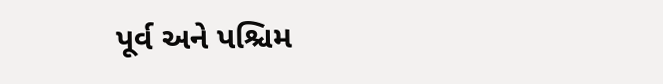પૂર્વ અને પશ્ચિમ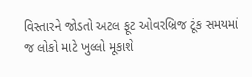વિસ્તારને જોડતો અટલ ફૂટ ઓવરબ્રિજ ટૂંક સમયમાં જ લોકો માટે ખુલ્લો મૂકાશે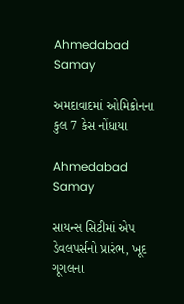Ahmedabad Samay

અમદાવાદમાં ઓમિક્રોનના કુલ 7 કેસ નોંધાયા

Ahmedabad Samay

સાયન્સ સિટીમાં એપ ડેવલપર્સનો પ્રારંભ, ખૂદ ગૂગલના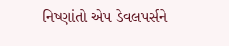નિષ્ણાંતો એપ ડેવલપર્સને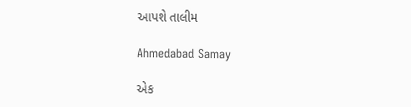આપશે તાલીમ

Ahmedabad Samay

એક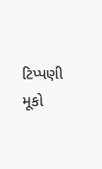ટિપ્પણી મૂકો